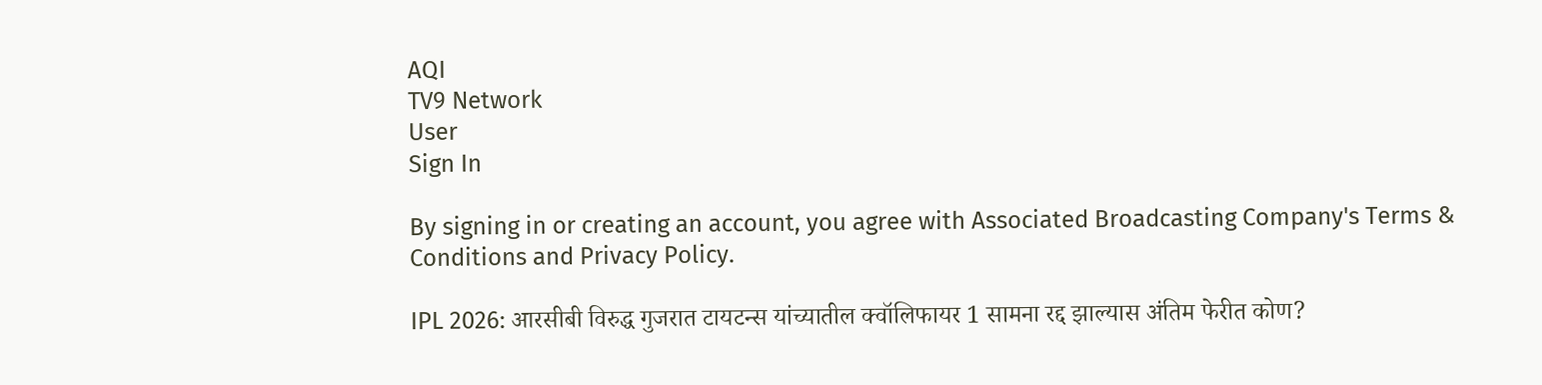AQI
TV9 Network
User
Sign In

By signing in or creating an account, you agree with Associated Broadcasting Company's Terms & Conditions and Privacy Policy.

IPL 2026: आरसीबी विरुद्ध गुजरात टायटन्स यांच्यातील क्वॉलिफायर 1 सामना रद्द झाल्यास अंतिम फेरीत कोण?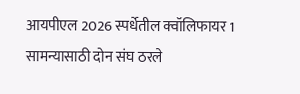आयपीएल 2026 स्पर्धेतील क्वॉलिफायर 1 सामन्यासाठी दोन संघ ठरले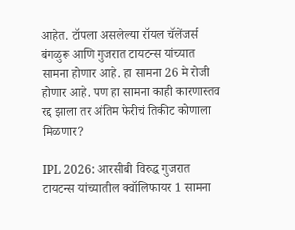आहेत. टॉपला असलेल्या रॉयल चॅलेंजर्स बंगळुरू आणि गुजरात टायटन्स यांच्यात सामना होणार आहे. हा सामना 26 मे रोजी होणार आहे. पण हा सामना काही कारणास्तव रद्द झाला तर अंतिम फेरीचं तिकीट कोणाला मिळणार?

IPL 2026: आरसीबी विरुद्ध गुजरात टायटन्स यांच्यातील क्वॉलिफायर 1 सामना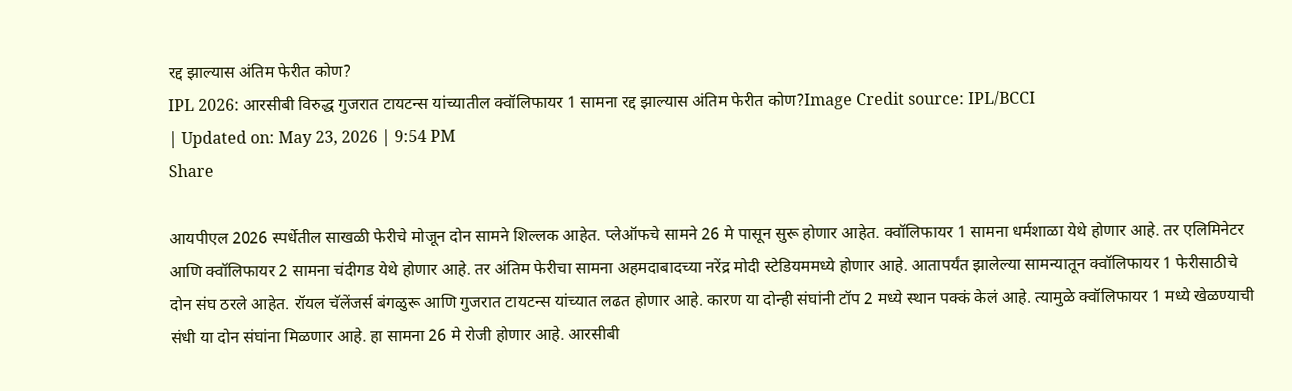रद्द झाल्यास अंतिम फेरीत कोण?
IPL 2026: आरसीबी विरुद्ध गुजरात टायटन्स यांच्यातील क्वॉलिफायर 1 सामना रद्द झाल्यास अंतिम फेरीत कोण?Image Credit source: IPL/BCCI
| Updated on: May 23, 2026 | 9:54 PM
Share

आयपीएल 2026 स्पर्धेतील साखळी फेरीचे मोजून दोन सामने शिल्लक आहेत. प्लेऑफचे सामने 26 मे पासून सुरू होणार आहेत. क्वॉलिफायर 1 सामना धर्मशाळा येथे होणार आहे. तर एलिमिनेटर आणि क्वॉलिफायर 2 सामना चंदीगड येथे होणार आहे. तर अंतिम फेरीचा सामना अहमदाबादच्या नरेंद्र मोदी स्टेडियममध्ये होणार आहे. आतापर्यंत झालेल्या सामन्यातून क्वॉलिफायर 1 फेरीसाठीचे दोन संघ ठरले आहेत. रॉयल चॅलेंजर्स बंगळुरू आणि गुजरात टायटन्स यांच्यात लढत होणार आहे. कारण या दोन्ही संघांनी टॉप 2 मध्ये स्थान पक्कं केलं आहे. त्यामुळे क्वॉलिफायर 1 मध्ये खेळण्याची संधी या दोन संघांना मिळणार आहे. हा सामना 26 मे रोजी होणार आहे. आरसीबी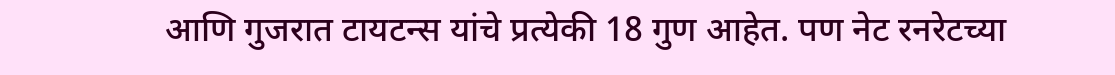आणि गुजरात टायटन्स यांचे प्रत्येकी 18 गुण आहेत. पण नेट रनरेटच्या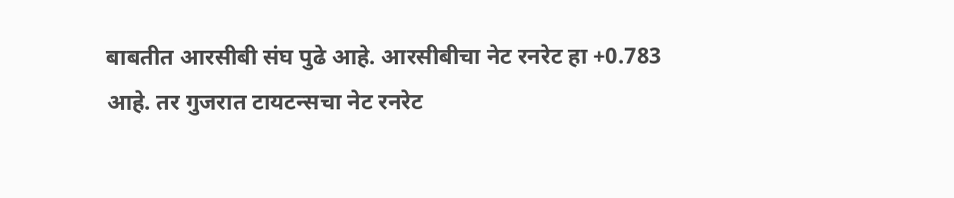बाबतीत आरसीबी संघ पुढे आहे. आरसीबीचा नेट रनरेट हा +0.783 आहे. तर गुजरात टायटन्सचा नेट रनरेट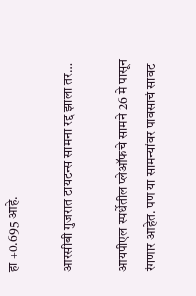हा +0.695 आहे.

आरसीबी गुजरात टायटन्स सामना रद्द झाला तर…

आयपीएल स्पर्धेतील प्लेऑफचे सामने 26 मे पासून रंगणार आहेत. पण या सामन्यांवर पावसाचं सावट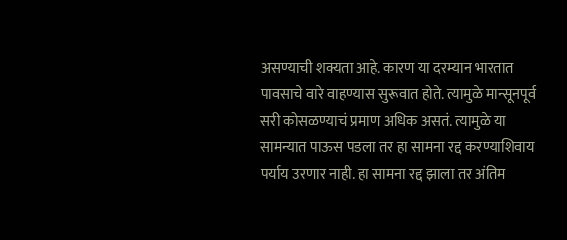असण्याची शक्यता आहे. कारण या दरम्यान भारतात पावसाचे वारे वाहण्यास सुरूवात होते. त्यामुळे मान्सूनपूर्व सरी कोसळण्याचं प्रमाण अधिक असतं. त्यामुळे या सामन्यात पाऊस पडला तर हा सामना रद्द करण्याशिवाय पर्याय उरणार नाही. हा सामना रद्द झाला तर अंतिम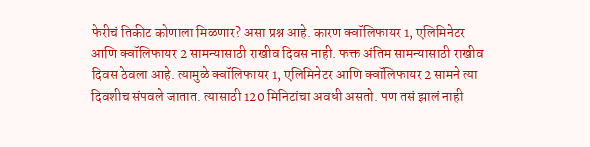फेरीचं तिकीट कोणाला मिळणार? असा प्रश्न आहे. कारण क्वॉलिफायर 1, एलिमिनेटर आणि क्वॉलिफायर 2 सामन्यासाठी राखीव दिवस नाही. फक्त अंतिम सामन्यासाठी राखीव दिवस ठेवला आहे. त्यामुळे क्वॉलिफायर 1, एलिमिनेटर आणि क्वॉलिफायर 2 सामने त्या दिवशीच संपवले जातात. त्यासाठी 120 मिनिटांचा अवधी असतो. पण तसं झालं नाही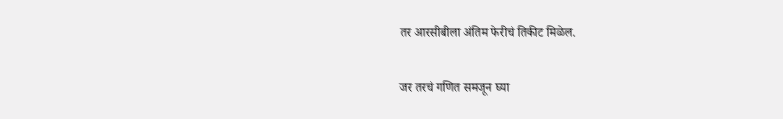तर आरसीबीला अंतिम फेरीचं तिकीट मिळेल.

जर तरचं गणित समजून घ्या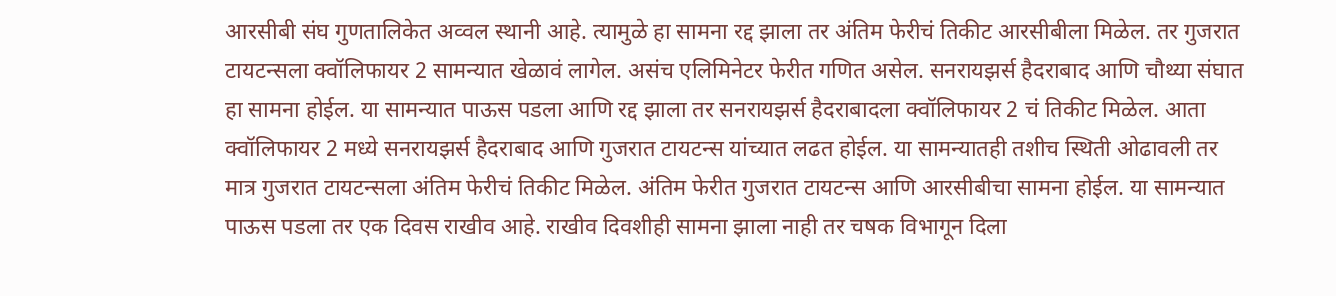आरसीबी संघ गुणतालिकेत अव्वल स्थानी आहे. त्यामुळे हा सामना रद्द झाला तर अंतिम फेरीचं तिकीट आरसीबीला मिळेल. तर गुजरात टायटन्सला क्वॉलिफायर 2 सामन्यात खेळावं लागेल. असंच एलिमिनेटर फेरीत गणित असेल. सनरायझर्स हैदराबाद आणि चौथ्या संघात हा सामना होईल. या सामन्यात पाऊस पडला आणि रद्द झाला तर सनरायझर्स हैदराबादला क्वॉलिफायर 2 चं तिकीट मिळेल. आता क्वॉलिफायर 2 मध्ये सनरायझर्स हैदराबाद आणि गुजरात टायटन्स यांच्यात लढत होईल. या सामन्यातही तशीच स्थिती ओढावली तर मात्र गुजरात टायटन्सला अंतिम फेरीचं तिकीट मिळेल. अंतिम फेरीत गुजरात टायटन्स आणि आरसीबीचा सामना होईल. या सामन्यात पाऊस पडला तर एक दिवस राखीव आहे. राखीव दिवशीही सामना झाला नाही तर चषक विभागून दिला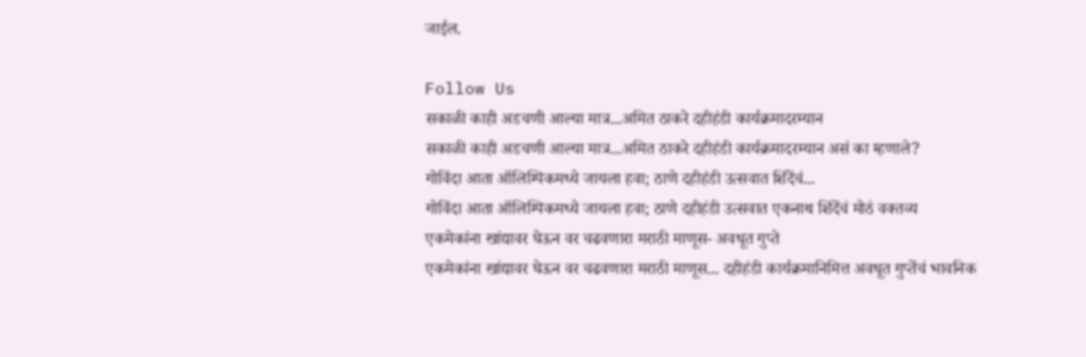जाईल.

Follow Us
सकाळी काही अडचणी आल्या मात्र...अमित ठाकरे दहीहंडी कार्यक्रमादरम्यान
सकाळी काही अडचणी आल्या मात्र...अमित ठाकरे दहीहंडी कार्यक्रमादरम्यान असं का म्हणाले?
गोविंदा आता ऑलिम्पिकमध्ये जायला हवा; ठाणे दहीहंडी उत्सवात शिंदेंचं...
गोविंदा आता ऑलिम्पिकमध्ये जायला हवा; ठाणे दहीहंडी उत्सवात एकनाथ शिंदेंचं मोठं वक्तव्य
एकमेकांना खांद्यावर घेऊन वर चढवणारा मराठी माणूस- अवधूत गुप्ते
एकमेकांना खांद्यावर घेऊन वर चढवणारा मराठी माणूस... दहीहंडी कार्यक्रमानिमित्त अवधूत गुप्तेंचं भावनिक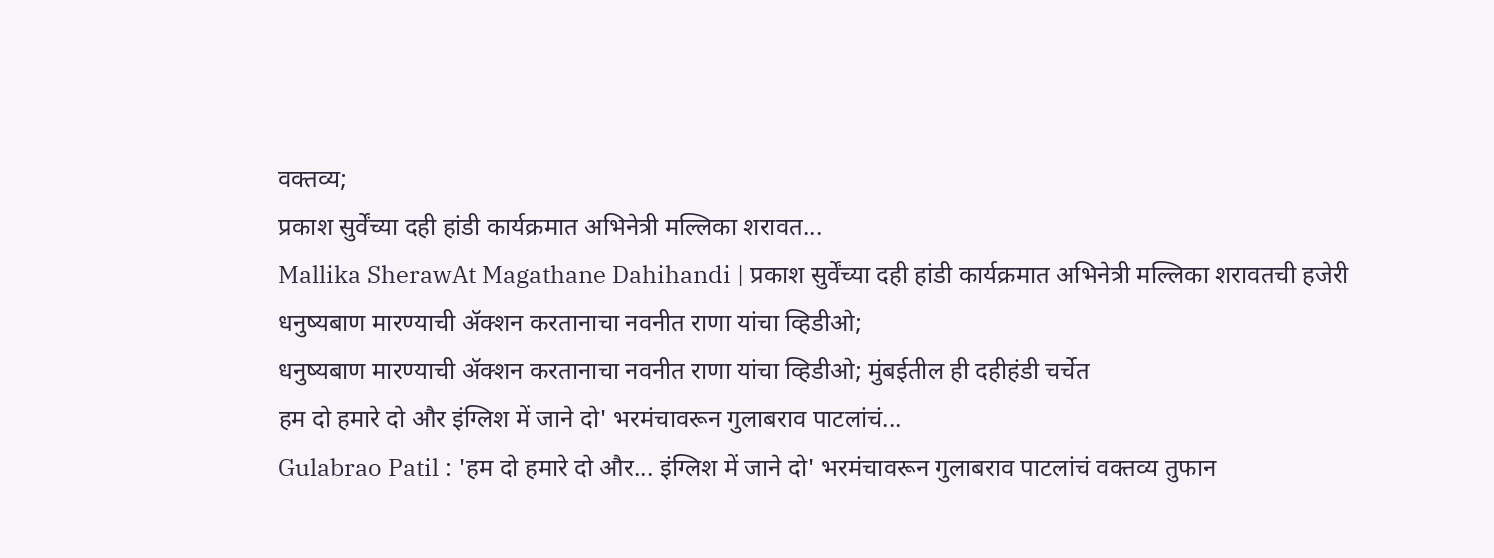वक्तव्य;
प्रकाश सुर्वेंच्या दही हांडी कार्यक्रमात अभिनेत्री मल्लिका शरावत...
Mallika SherawAt Magathane Dahihandi | प्रकाश सुर्वेंच्या दही हांडी कार्यक्रमात अभिनेत्री मल्लिका शरावतची हजेरी
धनुष्यबाण मारण्याची ॲक्शन करतानाचा नवनीत राणा यांचा व्हिडीओ;
धनुष्यबाण मारण्याची ॲक्शन करतानाचा नवनीत राणा यांचा व्हिडीओ; मुंबईतील ही दहीहंडी चर्चेत
हम दो हमारे दो और इंग्लिश में जाने दो' भरमंचावरून गुलाबराव पाटलांचं...
Gulabrao Patil : 'हम दो हमारे दो और... इंग्लिश में जाने दो' भरमंचावरून गुलाबराव पाटलांचं वक्तव्य तुफान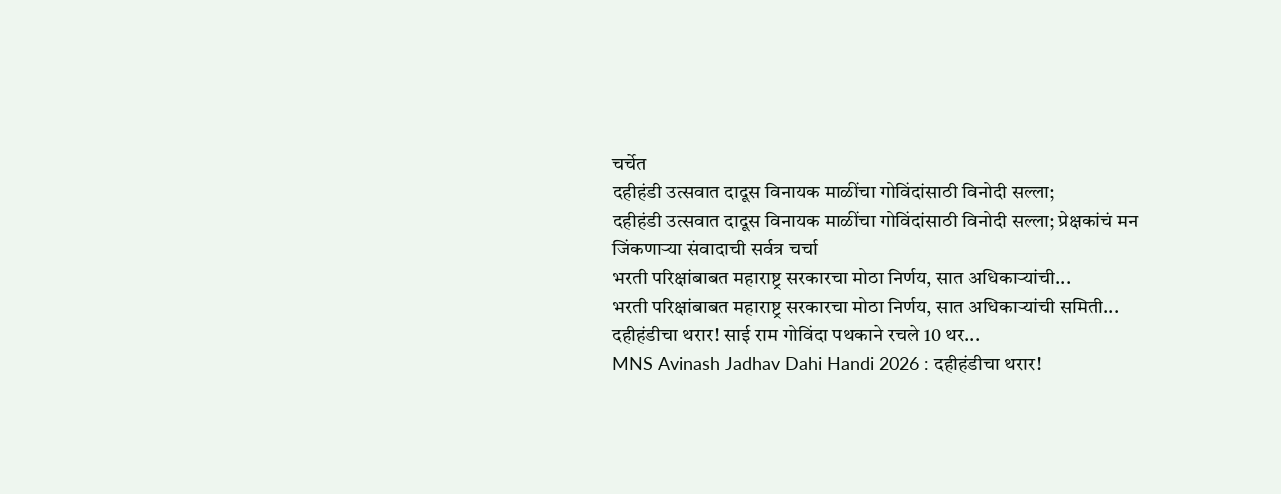चर्चेत
दहीहंडी उत्सवात दादूस विनायक माळींचा गोविंदांसाठी विनोदी सल्ला;
दहीहंडी उत्सवात दादूस विनायक माळींचा गोविंदांसाठी विनोदी सल्ला; प्रेक्षकांचं मन जिंकणाऱ्या संवादाची सर्वत्र चर्चा
भरती परिक्षांबाबत महाराष्ट्र सरकारचा मोठा निर्णय, सात अधिकाऱ्यांची...
भरती परिक्षांबाबत महाराष्ट्र सरकारचा मोठा निर्णय, सात अधिकाऱ्यांची समिती...
दहीहंडीचा थरार! साई राम गोविंदा पथकाने रचले 10 थर...
MNS Avinash Jadhav Dahi Handi 2026 : दहीहंडीचा थरार!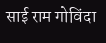साई राम गोविंदा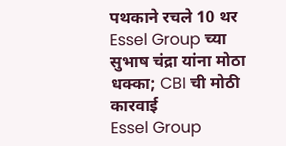पथकाने रचले 10 थर
Essel Group च्या सुभाष चंद्रा यांना मोठा धक्का; CBI ची मोठी कारवाई
Essel Group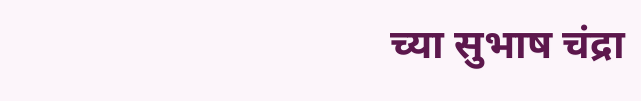च्या सुभाष चंद्रा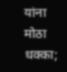यांना मोठा धक्का;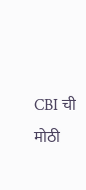CBI ची मोठी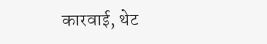कारवाई, थेट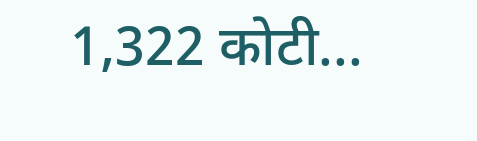1,322 कोटी...